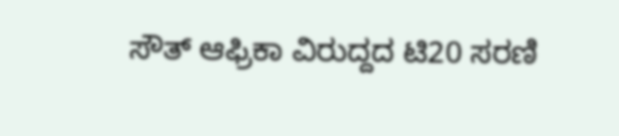ಸೌತ್ ಆಫ್ರಿಕಾ ವಿರುದ್ದದ ಟಿ20 ಸರಣಿ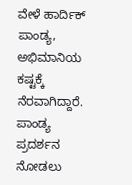ವೇಳೆ ಹಾರ್ದಿಕ್ ಪಾಂಡ್ಯ, ಅಭಿಮಾನಿಯ ಕಷ್ಟಕ್ಕೆ ನೆರವಾಗಿದ್ದಾರೆ. ಪಾಂಡ್ಯ ಪ್ರದರ್ಶನ ನೋಡಲು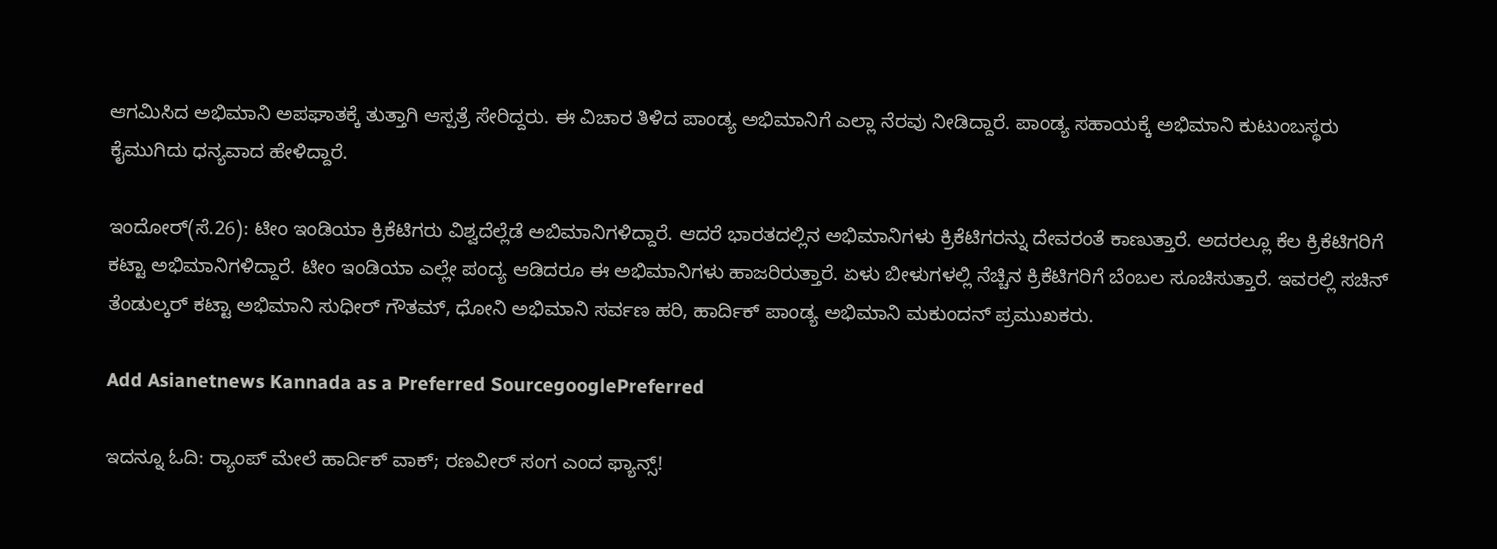ಆಗಮಿಸಿದ ಅಭಿಮಾನಿ ಅಪಘಾತಕ್ಕೆ ತುತ್ತಾಗಿ ಆಸ್ಪತ್ರೆ ಸೇರಿದ್ದರು. ಈ ವಿಚಾರ ತಿಳಿದ ಪಾಂಡ್ಯ ಅಭಿಮಾನಿಗೆ ಎಲ್ಲಾ ನೆರವು ನೀಡಿದ್ದಾರೆ. ಪಾಂಡ್ಯ ಸಹಾಯಕ್ಕೆ ಅಭಿಮಾನಿ ಕುಟುಂಬಸ್ಥರು ಕೈಮುಗಿದು ಧನ್ಯವಾದ ಹೇಳಿದ್ದಾರೆ.

ಇಂದೋರ್(ಸೆ.26): ಟೀಂ ಇಂಡಿಯಾ ಕ್ರಿಕೆಟಿಗರು ವಿಶ್ವದೆಲ್ಲೆಡೆ ಅಬಿಮಾನಿಗಳಿದ್ದಾರೆ. ಆದರೆ ಭಾರತದಲ್ಲಿನ ಅಭಿಮಾನಿಗಳು ಕ್ರಿಕೆಟಿಗರನ್ನು ದೇವರಂತೆ ಕಾಣುತ್ತಾರೆ. ಅದರಲ್ಲೂ ಕೆಲ ಕ್ರಿಕೆಟಿಗರಿಗೆ ಕಟ್ಟಾ ಅಭಿಮಾನಿಗಳಿದ್ದಾರೆ. ಟೀಂ ಇಂಡಿಯಾ ಎಲ್ಲೇ ಪಂದ್ಯ ಆಡಿದರೂ ಈ ಅಭಿಮಾನಿಗಳು ಹಾಜರಿರುತ್ತಾರೆ. ಏಳು ಬೀಳುಗಳಲ್ಲಿ ನೆಚ್ಚಿನ ಕ್ರಿಕೆಟಿಗರಿಗೆ ಬೆಂಬಲ ಸೂಚಿಸುತ್ತಾರೆ. ಇವರಲ್ಲಿ ಸಚಿನ್ ತೆಂಡುಲ್ಕರ್‌ ಕಟ್ಟಾ ಅಭಿಮಾನಿ ಸುಧೀರ್ ಗೌತಮ್, ಧೋನಿ ಅಭಿಮಾನಿ ಸರ್ವಣ ಹರಿ, ಹಾರ್ದಿಕ್ ಪಾಂಡ್ಯ ಅಭಿಮಾನಿ ಮಕುಂದನ್ ಪ್ರಮುಖಕರು.

Add Asianetnews Kannada as a Preferred SourcegooglePreferred

ಇದನ್ನೂ ಓದಿ: ರ‍್ಯಾಂಪ್ ಮೇಲೆ ಹಾರ್ದಿಕ್ ವಾಕ್; ರಣವೀರ್ ಸಂಗ ಎಂದ ಫ್ಯಾನ್ಸ್!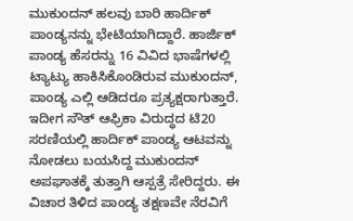ಮುಕುಂದನ್ ಹಲವು ಬಾರಿ ಹಾರ್ದಿಕ್ ಪಾಂಡ್ಯನನ್ನು ಭೇಟಿಯಾಗಿದ್ದಾರೆ. ಹಾರ್ಜಿಕ್ ಪಾಂಡ್ಯ ಹೆಸರನ್ನು 16 ವಿವಿದ ಭಾಷೆಗಳಲ್ಲಿ ಟ್ಯಾಟ್ಯು ಹಾಕಿಸಿಕೊಂಡಿರುವ ಮುಕುಂದನ್, ಪಾಂಡ್ಯ ಎಲ್ಲಿ ಆಡಿದರೂ ಪ್ರತ್ಯಕ್ಷರಾಗುತ್ತಾರೆ. ಇದೀಗ ಸೌತ್ ಆಫ್ರಿಕಾ ವಿರುದ್ಧದ ಟಿ20 ಸರಣಿಯಲ್ಲಿ ಹಾರ್ದಿಕ್ ಪಾಂಡ್ಯ ಆಟವನ್ನು ನೋಡಲು ಬಯಸಿದ್ದ ಮುಕುಂದನ್ ಅಪಘಾತಕ್ಕೆ ತುತ್ತಾಗಿ ಆಸ್ಪತ್ರೆ ಸೇರಿದ್ದರು. ಈ ವಿಚಾರ ತಿಳಿದ ಪಾಂಡ್ಯ ತಕ್ಷಣವೇ ನೆರವಿಗೆ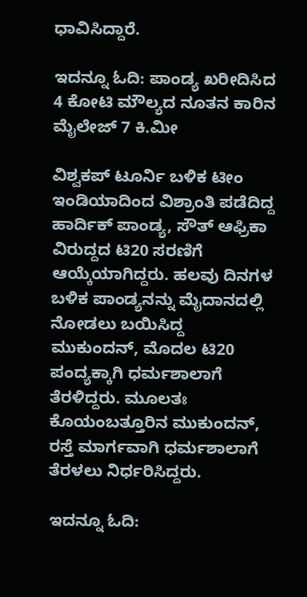ಧಾವಿಸಿದ್ದಾರೆ.

ಇದನ್ನೂ ಓದಿ: ಪಾಂಡ್ಯ ಖರೀದಿಸಿದ 4 ಕೋಟಿ ಮೌಲ್ಯದ ನೂತನ ಕಾರಿನ ಮೈಲೇಜ್ 7 ಕಿ.ಮೀ

ವಿಶ್ವಕಪ್ ಟೂರ್ನಿ ಬಳಿಕ ಟೀಂ ಇಂಡಿಯಾದಿಂದ ವಿಶ್ರಾಂತಿ ಪಡೆದಿದ್ದ ಹಾರ್ದಿಕ್ ಪಾಂಡ್ಯ, ಸೌತ್ ಆಫ್ರಿಕಾ ವಿರುದ್ದದ ಟಿ20 ಸರಣಿಗೆ ಆಯ್ಕೆಯಾಗಿದ್ದರು. ಹಲವು ದಿನಗಳ ಬಳಿಕ ಪಾಂಡ್ಯನನ್ನು ಮೈದಾನದಲ್ಲಿ ನೋಡಲು ಬಯಿಸಿದ್ದ ಮುಕುಂದನ್, ಮೊದಲ ಟಿ20 ಪಂದ್ಯಕ್ಕಾಗಿ ಧರ್ಮಶಾಲಾಗೆ ತೆರಳಿದ್ದರು. ಮೂಲತಃ ಕೊಯಂಬತ್ತೂರಿನ ಮುಕುಂದನ್, ರಸ್ತೆ ಮಾರ್ಗವಾಗಿ ಧರ್ಮಶಾಲಾಗೆ ತೆರಳಲು ನಿರ್ಧರಿಸಿದ್ದರು.

ಇದನ್ನೂ ಓದಿ: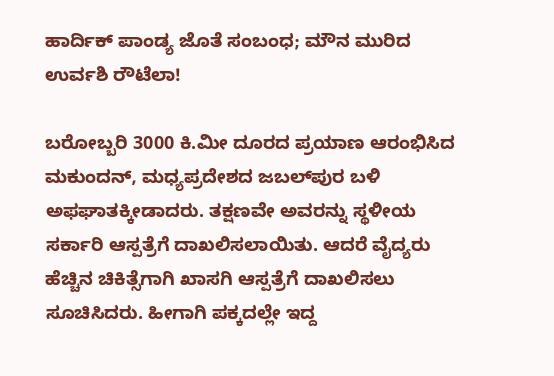ಹಾರ್ದಿಕ್ ಪಾಂಡ್ಯ ಜೊತೆ ಸಂಬಂಧ; ಮೌನ ಮುರಿದ ಉರ್ವಶಿ ರೌಟೆಲಾ!

ಬರೋಬ್ಬರಿ 3000 ಕಿ.ಮೀ ದೂರದ ಪ್ರಯಾಣ ಆರಂಭಿಸಿದ ಮಕುಂದನ್, ಮಧ್ಯಪ್ರದೇಶದ ಜಬಲ್‌ಪುರ ಬಳಿ ಅಫಘಾತಕ್ಕೀಡಾದರು. ತಕ್ಷಣವೇ ಅವರನ್ನು ಸ್ಥಳೀಯ ಸರ್ಕಾರಿ ಆಸ್ಪತ್ರೆಗೆ ದಾಖಲಿಸಲಾಯಿತು. ಆದರೆ ವೈದ್ಯರು ಹೆಚ್ಚಿನ ಚಿಕಿತ್ಸೆಗಾಗಿ ಖಾಸಗಿ ಆಸ್ಪತ್ರೆಗೆ ದಾಖಲಿಸಲು ಸೂಚಿಸಿದರು. ಹೀಗಾಗಿ ಪಕ್ಕದಲ್ಲೇ ಇದ್ದ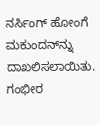ನರ್ಸಿಂಗ್ ಹೋಂಗೆ ಮಕುಂದನ್‌ನ್ನು ದಾಖಲಿಸಲಾಯಿತು. ಗಂಭೀರ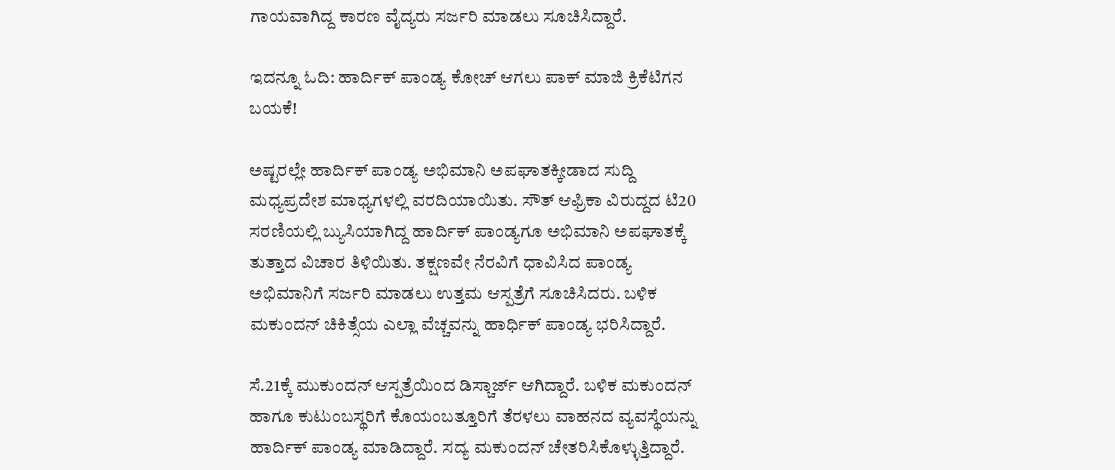ಗಾಯವಾಗಿದ್ದ ಕಾರಣ ವೈದ್ಯರು ಸರ್ಜರಿ ಮಾಡಲು ಸೂಚಿಸಿದ್ದಾರೆ.

ಇದನ್ನೂ ಓದಿ: ಹಾರ್ದಿಕ್ ಪಾಂಡ್ಯ ಕೋಚ್ ಆಗಲು ಪಾಕ್ ಮಾಜಿ ಕ್ರಿಕೆಟಿಗನ ಬಯಕೆ!

ಅಷ್ಟರಲ್ಲೇ ಹಾರ್ದಿಕ್ ಪಾಂಡ್ಯ ಅಭಿಮಾನಿ ಅಪಘಾತಕ್ಕೀಡಾದ ಸುದ್ದಿ ಮಧ್ಯಪ್ರದೇಶ ಮಾಧ್ಯಗಳಲ್ಲಿ ವರದಿಯಾಯಿತು. ಸೌತ್ ಆಫ್ರಿಕಾ ವಿರುದ್ದದ ಟಿ20 ಸರಣಿಯಲ್ಲಿ ಬ್ಯುಸಿಯಾಗಿದ್ದ ಹಾರ್ದಿಕ್ ಪಾಂಡ್ಯಗೂ ಅಭಿಮಾನಿ ಅಪಘಾತಕ್ಕೆ ತುತ್ತಾದ ವಿಚಾರ ತಿಳಿಯಿತು. ತಕ್ಷಣವೇ ನೆರವಿಗೆ ಧಾವಿಸಿದ ಪಾಂಡ್ಯ ಅಭಿಮಾನಿಗೆ ಸರ್ಜರಿ ಮಾಡಲು ಉತ್ತಮ ಆಸ್ಪತ್ರೆಗೆ ಸೂಚಿಸಿದರು. ಬಳಿಕ ಮಕುಂದನ್ ಚಿಕಿತ್ಸೆಯ ಎಲ್ಲಾ ವೆಚ್ಚವನ್ನು ಹಾರ್ಧಿಕ್ ಪಾಂಡ್ಯ ಭರಿಸಿದ್ದಾರೆ.

ಸೆ.21ಕ್ಕೆ ಮುಕುಂದನ್ ಆಸ್ಪತ್ರೆಯಿಂದ ಡಿಸ್ಚಾರ್ಜ್ ಆಗಿದ್ದಾರೆ. ಬಳಿಕ ಮಕುಂದನ್ ಹಾಗೂ ಕುಟುಂಬಸ್ಥರಿಗೆ ಕೊಯಂಬತ್ತೂರಿಗೆ ತೆರಳಲು ವಾಹನದ ವ್ಯವಸ್ಥೆಯನ್ನು ಹಾರ್ದಿಕ್ ಪಾಂಡ್ಯ ಮಾಡಿದ್ದಾರೆ. ಸದ್ಯ ಮಕುಂದನ್ ಚೇತರಿಸಿಕೊಳ್ಳುತ್ತಿದ್ದಾರೆ.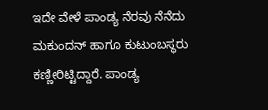ಇದೇ ವೇಳೆ ಪಾಂಡ್ಯ ನೆರವು ನೆನೆದು ಮಕುಂದನ್ ಹಾಗೂ ಕುಟುಂಬಸ್ಥರು ಕಣ್ಣೀರಿಟ್ಟಿದ್ದಾರೆ. ಪಾಂಡ್ಯ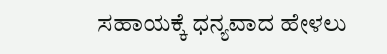ಸಹಾಯಕ್ಕೆ ಧನ್ಯವಾದ ಹೇಳಲು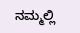ನಮ್ಮಲ್ಲಿ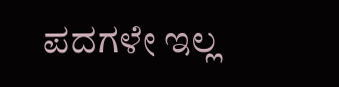ಪದಗಳೇ ಇಲ್ಲ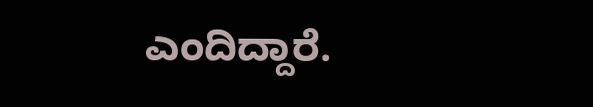ಎಂದಿದ್ದಾರೆ.